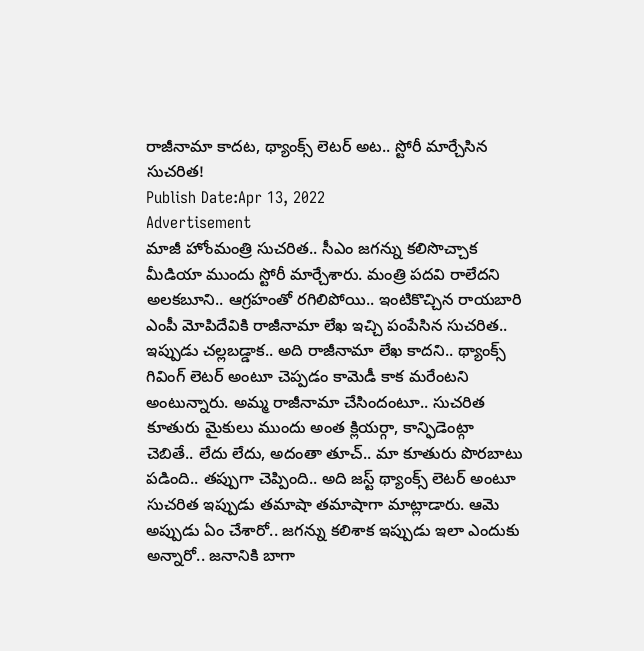రాజీనామా కాదట, థ్యాంక్స్ లెటర్ అట.. స్టోరీ మార్చేసిన సుచరిత!
Publish Date:Apr 13, 2022
Advertisement
మాజీ హోంమంత్రి సుచరిత.. సీఎం జగన్ను కలిసొచ్చాక మీడియా ముందు స్టోరీ మార్చేశారు. మంత్రి పదవి రాలేదని అలకబూని.. ఆగ్రహంతో రగిలిపోయి.. ఇంటికొచ్చిన రాయబారి ఎంపీ మోపిదేవికి రాజీనామా లేఖ ఇచ్చి పంపేసిన సుచరిత.. ఇప్పుడు చల్లబడ్డాక.. అది రాజీనామా లేఖ కాదని.. థ్యాంక్స్ గివింగ్ లెటర్ అంటూ చెప్పడం కామెడీ కాక మరేంటని అంటున్నారు. అమ్మ రాజీనామా చేసిందంటూ.. సుచరిత కూతురు మైకులు ముందు అంత క్లియర్గా, కాన్ఫిడెంట్గా చెబితే.. లేదు లేదు, అదంతా తూచ్.. మా కూతురు పొరబాటు పడింది.. తప్పుగా చెప్పింది.. అది జస్ట్ థ్యాంక్స్ లెటర్ అంటూ సుచరిత ఇప్పుడు తమాషా తమాషాగా మాట్లాడారు. ఆమె అప్పుడు ఏం చేశారో.. జగన్ను కలిశాక ఇప్పుడు ఇలా ఎందుకు అన్నారో.. జనానికి బాగా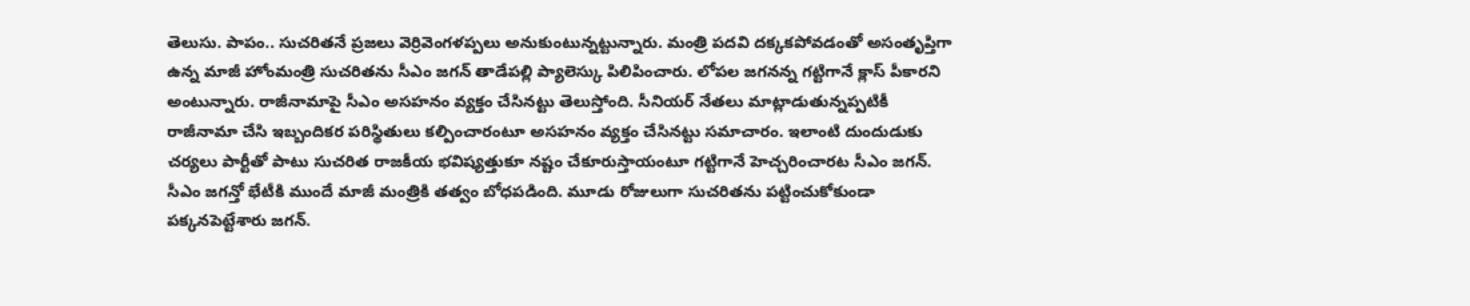తెలుసు. పాపం.. సుచరితనే ప్రజలు వెర్రివెంగళప్పలు అనుకుంటున్నట్టున్నారు. మంత్రి పదవి దక్కకపోవడంతో అసంతృప్తిగా ఉన్న మాజీ హోంమంత్రి సుచరితను సీఎం జగన్ తాడేపల్లి ప్యాలెస్కు పిలిపించారు. లోపల జగనన్న గట్టిగానే క్లాస్ పీకారని అంటున్నారు. రాజీనామాపై సీఎం అసహనం వ్యక్తం చేసినట్టు తెలుస్తోంది. సీనియర్ నేతలు మాట్లాడుతున్నప్పటికీ రాజీనామా చేసి ఇబ్బందికర పరిస్థితులు కల్పించారంటూ అసహనం వ్యక్తం చేసినట్టు సమాచారం. ఇలాంటి దుందుడుకు చర్యలు పార్టీతో పాటు సుచరిత రాజకీయ భవిష్యత్తుకూ నష్టం చేకూరుస్తాయంటూ గట్టిగానే హెచ్చరించారట సీఎం జగన్. సీఎం జగన్తో భేటీకి ముందే మాజీ మంత్రికి తత్వం బోధపడింది. మూడు రోజులుగా సుచరితను పట్టించుకోకుండా పక్కనపెట్టేశారు జగన్.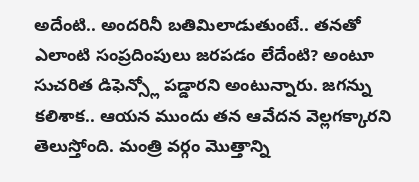అదేంటి.. అందరినీ బతిమిలాడుతుంటే.. తనతో ఎలాంటి సంప్రదింపులు జరపడం లేదేంటి? అంటూ సుచరిత డిఫెన్స్లో పడ్డారని అంటున్నారు. జగన్ను కలిశాక.. ఆయన ముందు తన ఆవేదన వెల్లగక్కారని తెలుస్తోంది. మంత్రి వర్గం మొత్తాన్ని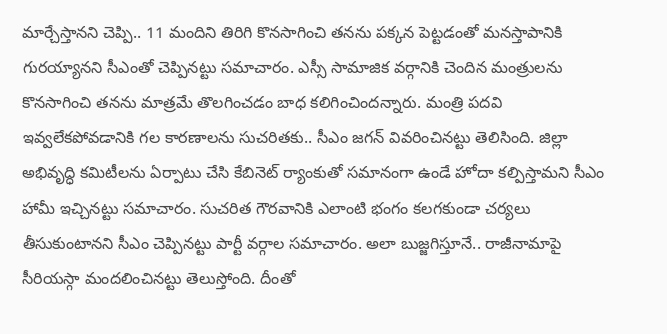మార్చేస్తానని చెప్పి.. 11 మందిని తిరిగి కొనసాగించి తనను పక్కన పెట్టడంతో మనస్తాపానికి గురయ్యానని సీఎంతో చెప్పినట్టు సమాచారం. ఎస్సీ సామాజిక వర్గానికి చెందిన మంత్రులను కొనసాగించి తనను మాత్రమే తొలగించడం బాధ కలిగించిందన్నారు. మంత్రి పదవి ఇవ్వలేకపోవడానికి గల కారణాలను సుచరితకు.. సీఎం జగన్ వివరించినట్టు తెలిసింది. జిల్లా అభివృద్ధి కమిటీలను ఏర్పాటు చేసి కేబినెట్ ర్యాంకుతో సమానంగా ఉండే హోదా కల్పిస్తామని సీఎం హామీ ఇచ్చినట్టు సమాచారం. సుచరిత గౌరవానికి ఎలాంటి భంగం కలగకుండా చర్యలు తీసుకుంటానని సీఎం చెప్పినట్టు పార్టీ వర్గాల సమాచారం. అలా బుజ్జగిస్తూనే.. రాజీనామాపై సీరియస్గా మందలించినట్టు తెలుస్తోంది. దీంతో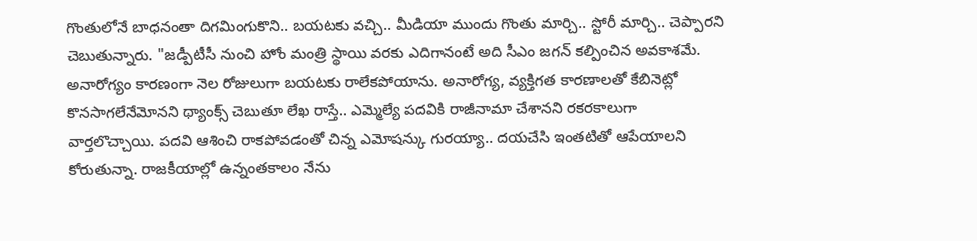గొంతులోనే బాధనంతా దిగమింగుకొని.. బయటకు వచ్చి.. మీడియా ముందు గొంతు మార్చి.. స్టోరీ మార్చి.. చెప్పారని చెబుతున్నారు. "జడ్పీటీసీ నుంచి హోం మంత్రి స్థాయి వరకు ఎదిగానంటే అది సీఎం జగన్ కల్పించిన అవకాశమే. అనారోగ్యం కారణంగా నెల రోజులుగా బయటకు రాలేకపోయాను. అనారోగ్య, వ్యక్తిగత కారణాలతో కేబినెట్లో కొనసాగలేనేమోనని థ్యాంక్స్ చెబుతూ లేఖ రాస్తే.. ఎమ్మెల్యే పదవికి రాజీనామా చేశానని రకరకాలుగా వార్తలొచ్చాయి. పదవి ఆశించి రాకపోవడంతో చిన్న ఎమోషన్కు గురయ్యా.. దయచేసి ఇంతటితో ఆపేయాలని కోరుతున్నా. రాజకీయాల్లో ఉన్నంతకాలం నేను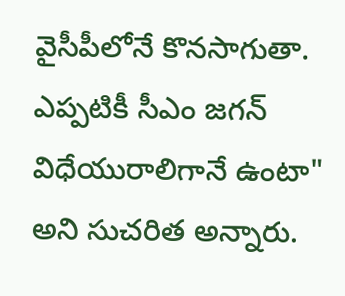వైసీపీలోనే కొనసాగుతా. ఎప్పటికీ సీఎం జగన్ విధేయురాలిగానే ఉంటా" అని సుచరిత అన్నారు.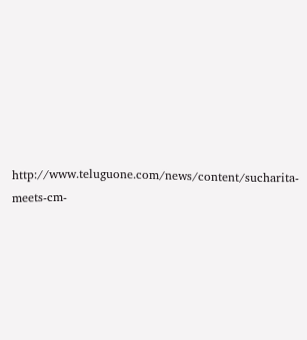http://www.teluguone.com/news/content/sucharita-meets-cm-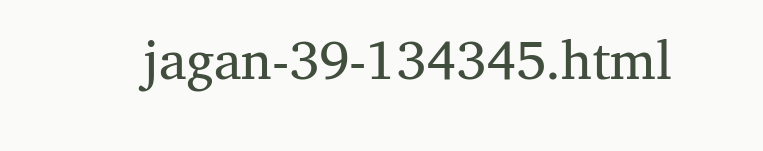jagan-39-134345.html